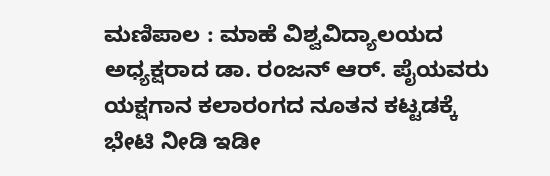ಮಣಿಪಾಲ : ಮಾಹೆ ವಿಶ್ವವಿದ್ಯಾಲಯದ ಅಧ್ಯಕ್ಷರಾದ ಡಾ. ರಂಜನ್ ಆರ್. ಪೈಯವರು ಯಕ್ಷಗಾನ ಕಲಾರಂಗದ ನೂತನ ಕಟ್ಟಡಕ್ಕೆ ಭೇಟಿ ನೀಡಿ ಇಡೀ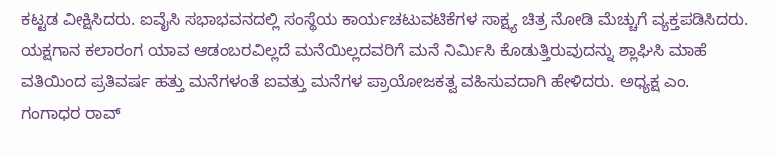ಕಟ್ಟಡ ವೀಕ್ಷಿಸಿದರು. ಐವೈಸಿ ಸಭಾಭವನದಲ್ಲಿ ಸಂಸ್ಥೆಯ ಕಾರ್ಯಚಟುವಟಿಕೆಗಳ ಸಾಕ್ಷ್ಯ ಚಿತ್ರ ನೋಡಿ ಮೆಚ್ಚುಗೆ ವ್ಯಕ್ತಪಡಿಸಿದರು.
ಯಕ್ಷಗಾನ ಕಲಾರಂಗ ಯಾವ ಆಡಂಬರವಿಲ್ಲದೆ ಮನೆಯಿಲ್ಲದವರಿಗೆ ಮನೆ ನಿರ್ಮಿಸಿ ಕೊಡುತ್ತಿರುವುದನ್ನು ಶ್ಲಾಘಿಸಿ ಮಾಹೆ ವತಿಯಿಂದ ಪ್ರತಿವರ್ಷ ಹತ್ತು ಮನೆಗಳಂತೆ ಐವತ್ತು ಮನೆಗಳ ಪ್ರಾಯೋಜಕತ್ವ ವಹಿಸುವದಾಗಿ ಹೇಳಿದರು. ಅಧ್ಯಕ್ಷ ಎಂ. ಗಂಗಾಧರ ರಾವ್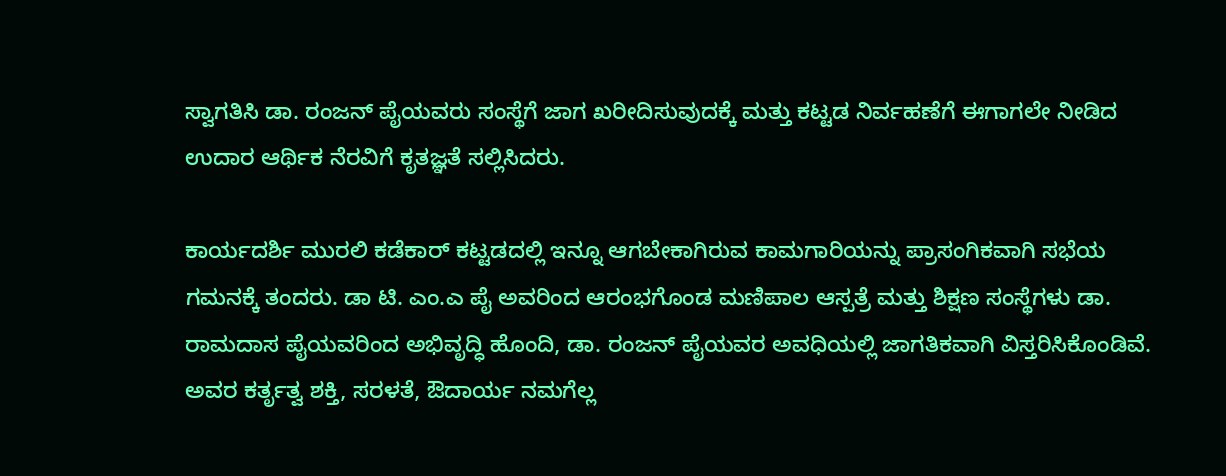ಸ್ವಾಗತಿಸಿ ಡಾ. ರಂಜನ್ ಪೈಯವರು ಸಂಸ್ಥೆಗೆ ಜಾಗ ಖರೀದಿಸುವುದಕ್ಕೆ ಮತ್ತು ಕಟ್ಟಡ ನಿರ್ವಹಣೆಗೆ ಈಗಾಗಲೇ ನೀಡಿದ ಉದಾರ ಆರ್ಥಿಕ ನೆರವಿಗೆ ಕೃತಜ್ಞತೆ ಸಲ್ಲಿಸಿದರು.

ಕಾರ್ಯದರ್ಶಿ ಮುರಲಿ ಕಡೆಕಾರ್ ಕಟ್ಟಡದಲ್ಲಿ ಇನ್ನೂ ಆಗಬೇಕಾಗಿರುವ ಕಾಮಗಾರಿಯನ್ನು ಪ್ರಾಸಂಗಿಕವಾಗಿ ಸಭೆಯ ಗಮನಕ್ಕೆ ತಂದರು. ಡಾ ಟಿ. ಎಂ.ಎ ಪೈ ಅವರಿಂದ ಆರಂಭಗೊಂಡ ಮಣಿಪಾಲ ಆಸ್ಪತ್ರೆ ಮತ್ತು ಶಿಕ್ಷಣ ಸಂಸ್ಥೆಗಳು ಡಾ. ರಾಮದಾಸ ಪೈಯವರಿಂದ ಅಭಿವೃದ್ಧಿ ಹೊಂದಿ, ಡಾ. ರಂಜನ್ ಪೈಯವರ ಅವಧಿಯಲ್ಲಿ ಜಾಗತಿಕವಾಗಿ ವಿಸ್ತರಿಸಿಕೊಂಡಿವೆ. ಅವರ ಕರ್ತೃತ್ವ ಶಕ್ತಿ, ಸರಳತೆ, ಔದಾರ್ಯ ನಮಗೆಲ್ಲ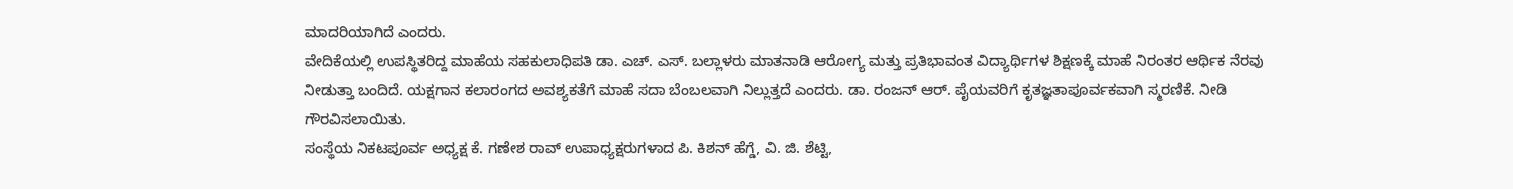ಮಾದರಿಯಾಗಿದೆ ಎಂದರು.
ವೇದಿಕೆಯಲ್ಲಿ ಉಪಸ್ಥಿತರಿದ್ದ ಮಾಹೆಯ ಸಹಕುಲಾಧಿಪತಿ ಡಾ. ಎಚ್. ಎಸ್. ಬಲ್ಲಾಳರು ಮಾತನಾಡಿ ಆರೋಗ್ಯ ಮತ್ತು ಪ್ರತಿಭಾವಂತ ವಿದ್ಯಾರ್ಥಿಗಳ ಶಿಕ್ಷಣಕ್ಕೆ ಮಾಹೆ ನಿರಂತರ ಆರ್ಥಿಕ ನೆರವು ನೀಡುತ್ತಾ ಬಂದಿದೆ. ಯಕ್ಷಗಾನ ಕಲಾರಂಗದ ಅವಶ್ಯಕತೆಗೆ ಮಾಹೆ ಸದಾ ಬೆಂಬಲವಾಗಿ ನಿಲ್ಲುತ್ತದೆ ಎಂದರು. ಡಾ. ರಂಜನ್ ಆರ್. ಪೈಯವರಿಗೆ ಕೃತಜ್ಞತಾಪೂರ್ವಕವಾಗಿ ಸ್ಮರಣಿಕೆ. ನೀಡಿ ಗೌರವಿಸಲಾಯಿತು.
ಸಂಸ್ಥೆಯ ನಿಕಟಪೂರ್ವ ಅಧ್ಯಕ್ಷ ಕೆ. ಗಣೇಶ ರಾವ್ ಉಪಾಧ್ಯಕ್ಷರುಗಳಾದ ಪಿ. ಕಿಶನ್ ಹೆಗ್ಡೆ, ವಿ. ಜಿ. ಶೆಟ್ಟಿ,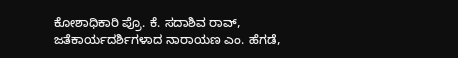ಕೋಶಾಧಿಕಾರಿ ಪ್ರೊ. ಕೆ. ಸದಾಶಿವ ರಾವ್, ಜತೆಕಾರ್ಯದರ್ಶಿಗಳಾದ ನಾರಾಯಣ ಎಂ. ಹೆಗಡೆ,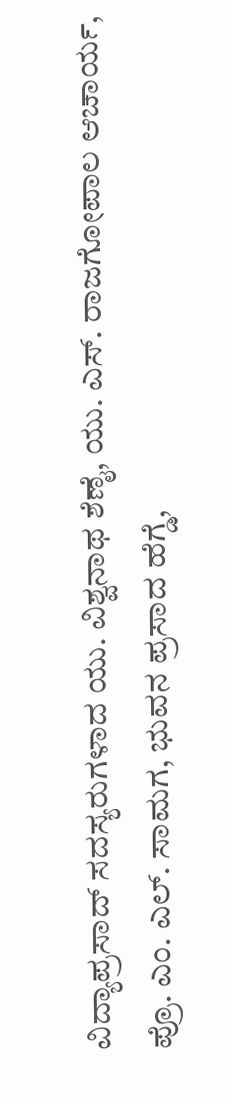ವಿದ್ಯಾಪ್ರಸಾದ್ ಸದಸ್ಯರುಗಳಾದ ಯು. ವಿಶ್ವನಾಥ ಶೆಣೈ, ಯು. ಎಸ್. ರಾಜಗೋಪಾಲ ಆಚಾರ್ಯ, ಪ್ರೊ. ಎಂ. ಎಲ್. ಸಾಮಗ, ಭುವನ ಪ್ರಸಾದ ಹೆಗ್ಡೆ,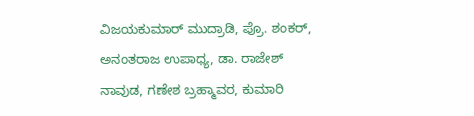ವಿಜಯಕುಮಾರ್ ಮುದ್ರಾಡಿ, ಪ್ರೊ. ಶಂಕರ್, ಅನಂತರಾಜ ಉಪಾಧ್ಯ, ಡಾ. ರಾಜೇಶ್ ನಾವುಡ, ಗಣೇಶ ಬ್ರಹ್ಮಾವರ, ಕುಮಾರಿ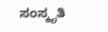ಸಂಸ್ಕೃತಿ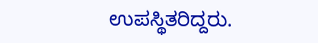ಉಪಸ್ಥಿತರಿದ್ದರು.